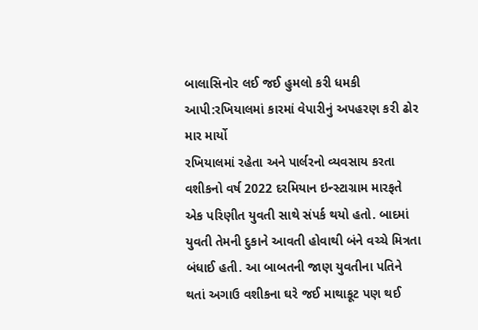બાલાસિનોર લઈ જઈ હુમલો કરી ધમકી આપી:રખિયાલમાં કારમાં વેપારીનું અપહરણ કરી ઢોર માર માર્યો
રખિયાલમાં રહેતા અને પાર્લરનો વ્યવસાય કરતા વશીકનો વર્ષ 2022 દરમિયાન ઇન્સ્ટાગ્રામ મારફતે એક પરિણીત યુવતી સાથે સંપર્ક થયો હતો. બાદમાં યુવતી તેમની દુકાને આવતી હોવાથી બંને વચ્ચે મિત્રતા બંધાઈ હતી. આ બાબતની જાણ યુવતીના પતિને થતાં અગાઉ વશીકના ઘરે જઈ માથાકૂટ પણ થઈ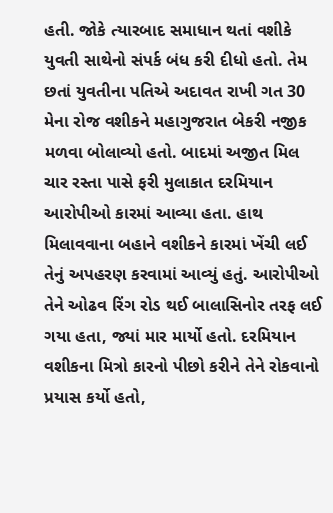હતી. જોકે ત્યારબાદ સમાધાન થતાં વશીકે યુવતી સાથેનો સંપર્ક બંધ કરી દીધો હતો. તેમ છતાં યુવતીના પતિએ અદાવત રાખી ગત 30 મેના રોજ વશીકને મહાગુજરાત બેકરી નજીક મળવા બોલાવ્યો હતો. બાદમાં અજીત મિલ ચાર રસ્તા પાસે ફરી મુલાકાત દરમિયાન આરોપીઓ કારમાં આવ્યા હતા. હાથ મિલાવવાના બહાને વશીકને કારમાં ખેંચી લઈ તેનું અપહરણ કરવામાં આવ્યું હતું. આરોપીઓ તેને ઓઢવ રિંગ રોડ થઈ બાલાસિનોર તરફ લઈ ગયા હતા, જ્યાં માર માર્યો હતો. દરમિયાન વશીકના મિત્રો કારનો પીછો કરીને તેને રોકવાનો પ્રયાસ કર્યો હતો,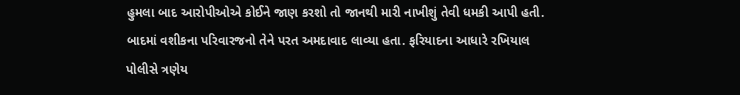હુમલા બાદ આરોપીઓએ કોઈને જાણ કરશો તો જાનથી મારી નાખીશું તેવી ધમકી આપી હતી. બાદમાં વશીકના પરિવારજનો તેને પરત અમદાવાદ લાવ્યા હતા. ફરિયાદના આધારે રખિયાલ પોલીસે ત્રણેય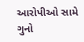આરોપીઓ સામે ગુનો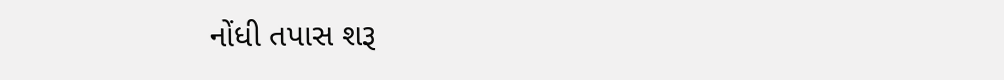નોંધી તપાસ શરૂ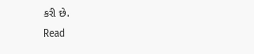કરી છે.
Read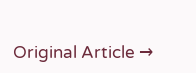Original Article →